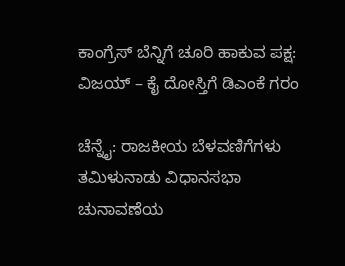ಕಾಂಗ್ರೆಸ್ ಬೆನ್ನಿಗೆ ಚೂರಿ ಹಾಕುವ ಪಕ್ಷ: ವಿಜಯ್ – ಕೈ ದೋಸ್ತಿಗೆ ಡಿಎಂಕೆ ಗರಂ

ಚೆನ್ನೈ: ರಾಜಕೀಯ ಬೆಳವಣಿಗೆಗಳು ತಮಿಳುನಾಡು ವಿಧಾನಸಭಾ ಚುನಾವಣೆಯ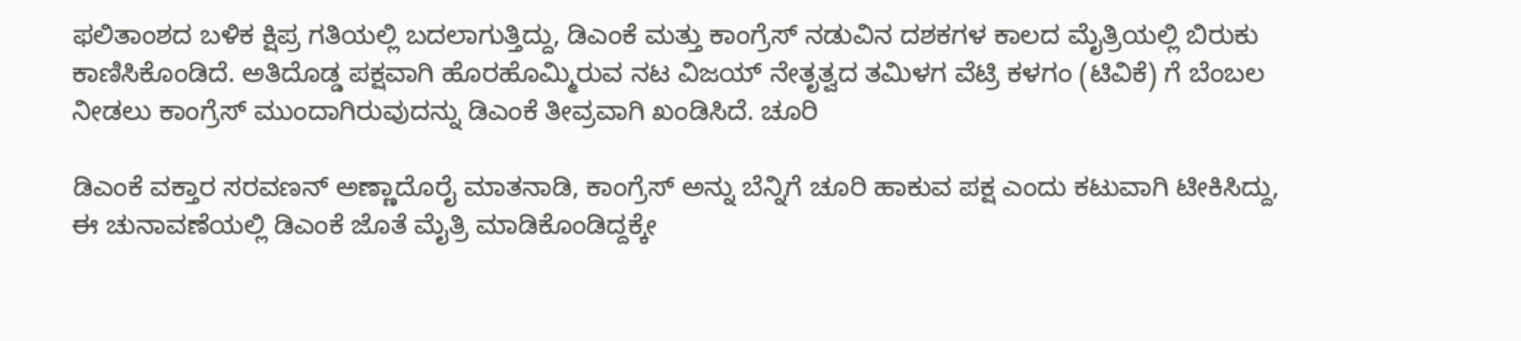ಫಲಿತಾಂಶದ ಬಳಿಕ ಕ್ಷಿಪ್ರ ಗತಿಯಲ್ಲಿ ಬದಲಾಗುತ್ತಿದ್ದು, ಡಿಎಂಕೆ ಮತ್ತು ಕಾಂಗ್ರೆಸ್ ನಡುವಿನ ದಶಕಗಳ ಕಾಲದ ಮೈತ್ರಿಯಲ್ಲಿ ಬಿರುಕು ಕಾಣಿಸಿಕೊಂಡಿದೆ. ಅತಿದೊಡ್ಡ ಪಕ್ಷವಾಗಿ ಹೊರಹೊಮ್ಮಿರುವ ನಟ ವಿಜಯ್ ನೇತೃತ್ವದ ತಮಿಳಗ ವೆಟ್ರಿ ಕಳಗಂ (ಟಿವಿಕೆ) ಗೆ ಬೆಂಬಲ ನೀಡಲು ಕಾಂಗ್ರೆಸ್ ಮುಂದಾಗಿರುವುದನ್ನು ಡಿಎಂಕೆ ತೀವ್ರವಾಗಿ ಖಂಡಿಸಿದೆ. ಚೂರಿ

ಡಿಎಂಕೆ ವಕ್ತಾರ ಸರವಣನ್ ಅಣ್ಣಾದೊರೈ ಮಾತನಾಡಿ, ಕಾಂಗ್ರೆಸ್ ಅನ್ನು ಬೆನ್ನಿಗೆ ಚೂರಿ ಹಾಕುವ ಪಕ್ಷ ಎಂದು ಕಟುವಾಗಿ ಟೀಕಿಸಿದ್ದು, ಈ ಚುನಾವಣೆಯಲ್ಲಿ ಡಿಎಂಕೆ ಜೊತೆ ಮೈತ್ರಿ ಮಾಡಿಕೊಂಡಿದ್ದಕ್ಕೇ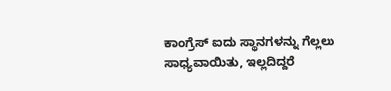ಕಾಂಗ್ರೆಸ್ ಐದು ಸ್ಥಾನಗಳನ್ನು ಗೆಲ್ಲಲು ಸಾಧ್ಯವಾಯಿತು, ಇಲ್ಲದಿದ್ದರೆ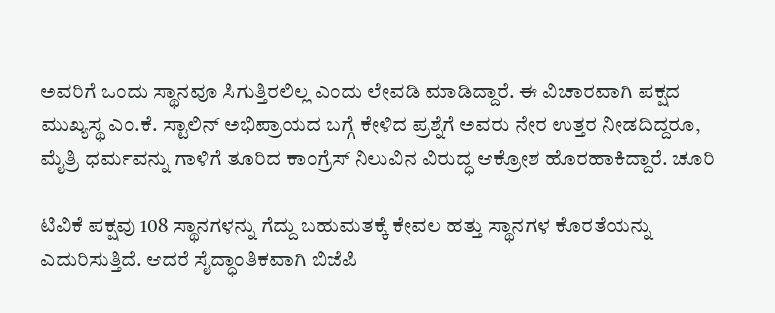ಅವರಿಗೆ ಒಂದು ಸ್ಥಾನವೂ ಸಿಗುತ್ತಿರಲಿಲ್ಲ ಎಂದು ಲೇವಡಿ ಮಾಡಿದ್ದಾರೆ. ಈ ವಿಚಾರವಾಗಿ ಪಕ್ಷದ ಮುಖ್ಯಸ್ಥ ಎಂ.ಕೆ. ಸ್ಟಾಲಿನ್ ಅಭಿಪ್ರಾಯದ ಬಗ್ಗೆ ಕೇಳಿದ ಪ್ರಶ್ನೆಗೆ ಅವರು ನೇರ ಉತ್ತರ ನೀಡದಿದ್ದರೂ, ಮೈತ್ರಿ ಧರ್ಮವನ್ನು ಗಾಳಿಗೆ ತೂರಿದ ಕಾಂಗ್ರೆಸ್ ನಿಲುವಿನ ವಿರುದ್ಧ ಆಕ್ರೋಶ ಹೊರಹಾಕಿದ್ದಾರೆ. ಚೂರಿ

ಟಿವಿಕೆ ಪಕ್ಷವು 108 ಸ್ಥಾನಗಳನ್ನು ಗೆದ್ದು ಬಹುಮತಕ್ಕೆ ಕೇವಲ ಹತ್ತು ಸ್ಥಾನಗಳ ಕೊರತೆಯನ್ನು ಎದುರಿಸುತ್ತಿದೆ. ಆದರೆ ಸೈದ್ಧಾಂತಿಕವಾಗಿ ಬಿಜೆಪಿ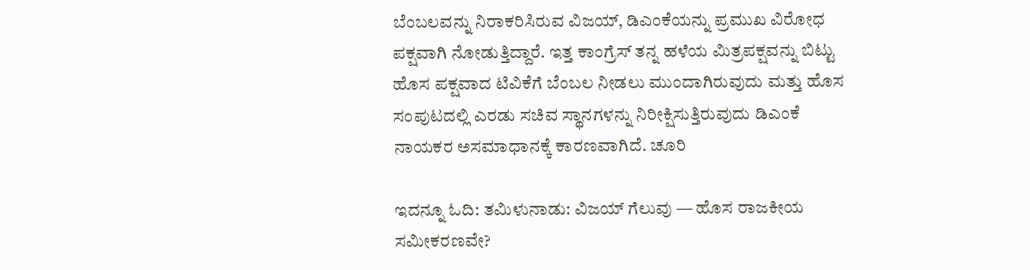ಬೆಂಬಲವನ್ನು ನಿರಾಕರಿಸಿರುವ ವಿಜಯ್, ಡಿಎಂಕೆಯನ್ನು ಪ್ರಮುಖ ವಿರೋಧ ಪಕ್ಷವಾಗಿ ನೋಡುತ್ತಿದ್ದಾರೆ. ಇತ್ತ ಕಾಂಗ್ರೆಸ್ ತನ್ನ ಹಳೆಯ ಮಿತ್ರಪಕ್ಷವನ್ನು ಬಿಟ್ಟು ಹೊಸ ಪಕ್ಷವಾದ ಟಿವಿಕೆಗೆ ಬೆಂಬಲ ನೀಡಲು ಮುಂದಾಗಿರುವುದು ಮತ್ತು ಹೊಸ ಸಂಪುಟದಲ್ಲಿ ಎರಡು ಸಚಿವ ಸ್ಥಾನಗಳನ್ನು ನಿರೀಕ್ಷಿಸುತ್ತಿರುವುದು ಡಿಎಂಕೆ ನಾಯಕರ ಅಸಮಾಧಾನಕ್ಕೆ ಕಾರಣವಾಗಿದೆ. ಚೂರಿ

ಇದನ್ನೂ ಓದಿ: ತಮಿಳುನಾಡು: ವಿಜಯ್ ಗೆಲುವು — ಹೊಸ ರಾಜಕೀಯ ಸಮೀಕರಣವೇ?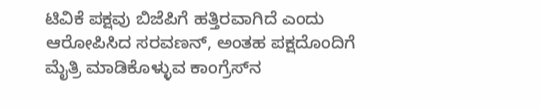ಟಿವಿಕೆ ಪಕ್ಷವು ಬಿಜೆಪಿಗೆ ಹತ್ತಿರವಾಗಿದೆ ಎಂದು ಆರೋಪಿಸಿದ ಸರವಣನ್, ಅಂತಹ ಪಕ್ಷದೊಂದಿಗೆ ಮೈತ್ರಿ ಮಾಡಿಕೊಳ್ಳುವ ಕಾಂಗ್ರೆಸ್‌ನ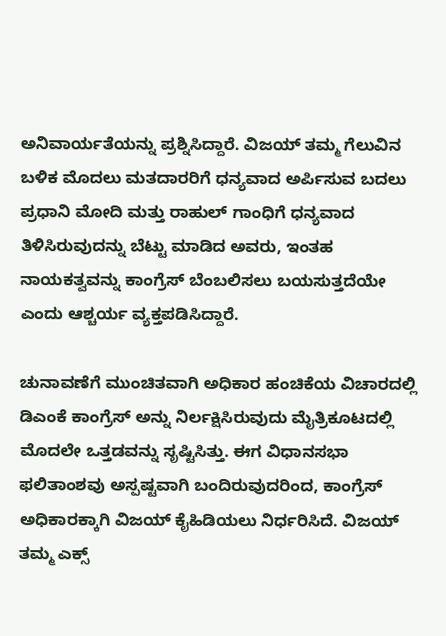ಅನಿವಾರ್ಯತೆಯನ್ನು ಪ್ರಶ್ನಿಸಿದ್ದಾರೆ. ವಿಜಯ್ ತಮ್ಮ ಗೆಲುವಿನ ಬಳಿಕ ಮೊದಲು ಮತದಾರರಿಗೆ ಧನ್ಯವಾದ ಅರ್ಪಿಸುವ ಬದಲು ಪ್ರಧಾನಿ ಮೋದಿ ಮತ್ತು ರಾಹುಲ್ ಗಾಂಧಿಗೆ ಧನ್ಯವಾದ ತಿಳಿಸಿರುವುದನ್ನು ಬೆಟ್ಟು ಮಾಡಿದ ಅವರು, ಇಂತಹ ನಾಯಕತ್ವವನ್ನು ಕಾಂಗ್ರೆಸ್ ಬೆಂಬಲಿಸಲು ಬಯಸುತ್ತದೆಯೇ ಎಂದು ಆಶ್ಚರ್ಯ ವ್ಯಕ್ತಪಡಿಸಿದ್ದಾರೆ.

ಚುನಾವಣೆಗೆ ಮುಂಚಿತವಾಗಿ ಅಧಿಕಾರ ಹಂಚಿಕೆಯ ವಿಚಾರದಲ್ಲಿ ಡಿಎಂಕೆ ಕಾಂಗ್ರೆಸ್ ಅನ್ನು ನಿರ್ಲಕ್ಷಿಸಿರುವುದು ಮೈತ್ರಿಕೂಟದಲ್ಲಿ ಮೊದಲೇ ಒತ್ತಡವನ್ನು ಸೃಷ್ಟಿಸಿತ್ತು. ಈಗ ವಿಧಾನಸಭಾ ಫಲಿತಾಂಶವು ಅಸ್ಪಷ್ಟವಾಗಿ ಬಂದಿರುವುದರಿಂದ, ಕಾಂಗ್ರೆಸ್ ಅಧಿಕಾರಕ್ಕಾಗಿ ವಿಜಯ್ ಕೈಹಿಡಿಯಲು ನಿರ್ಧರಿಸಿದೆ. ವಿಜಯ್ ತಮ್ಮ ಎಕ್ಸ್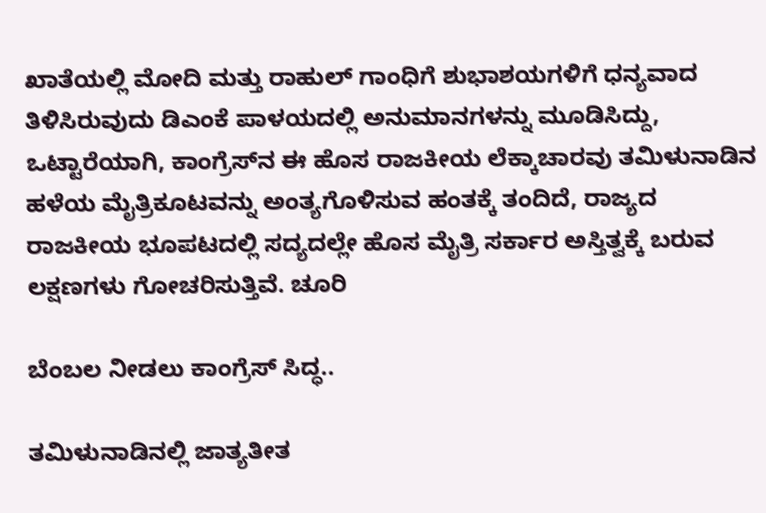ಖಾತೆಯಲ್ಲಿ ಮೋದಿ ಮತ್ತು ರಾಹುಲ್ ಗಾಂಧಿಗೆ ಶುಭಾಶಯಗಳಿಗೆ ಧನ್ಯವಾದ ತಿಳಿಸಿರುವುದು ಡಿಎಂಕೆ ಪಾಳಯದಲ್ಲಿ ಅನುಮಾನಗಳನ್ನು ಮೂಡಿಸಿದ್ದು, ಒಟ್ಟಾರೆಯಾಗಿ, ಕಾಂಗ್ರೆಸ್‌ನ ಈ ಹೊಸ ರಾಜಕೀಯ ಲೆಕ್ಕಾಚಾರವು ತಮಿಳುನಾಡಿನ ಹಳೆಯ ಮೈತ್ರಿಕೂಟವನ್ನು ಅಂತ್ಯಗೊಳಿಸುವ ಹಂತಕ್ಕೆ ತಂದಿದೆ, ರಾಜ್ಯದ ರಾಜಕೀಯ ಭೂಪಟದಲ್ಲಿ ಸದ್ಯದಲ್ಲೇ ಹೊಸ ಮೈತ್ರಿ ಸರ್ಕಾರ ಅಸ್ತಿತ್ವಕ್ಕೆ ಬರುವ ಲಕ್ಷಣಗಳು ಗೋಚರಿಸುತ್ತಿವೆ. ಚೂರಿ

ಬೆಂಬಲ ನೀಡಲು ಕಾಂಗ್ರೆಸ್ ಸಿದ್ಧ..

ತಮಿಳುನಾಡಿನಲ್ಲಿ ಜಾತ್ಯತೀತ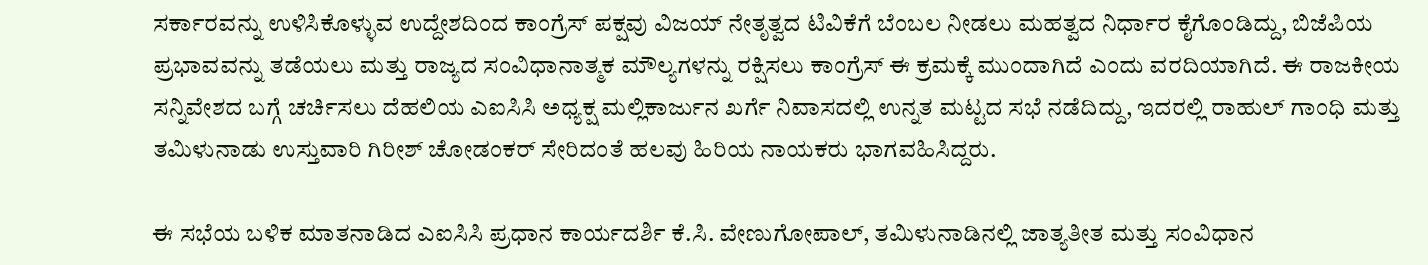ಸರ್ಕಾರವನ್ನು ಉಳಿಸಿಕೊಳ್ಳುವ ಉದ್ದೇಶದಿಂದ ಕಾಂಗ್ರೆಸ್ ಪಕ್ಷವು ವಿಜಯ್ ನೇತೃತ್ವದ ಟಿವಿಕೆಗೆ ಬೆಂಬಲ ನೀಡಲು ಮಹತ್ವದ ನಿರ್ಧಾರ ಕೈಗೊಂಡಿದ್ದು, ಬಿಜೆಪಿಯ ಪ್ರಭಾವವನ್ನು ತಡೆಯಲು ಮತ್ತು ರಾಜ್ಯದ ಸಂವಿಧಾನಾತ್ಮಕ ಮೌಲ್ಯಗಳನ್ನು ರಕ್ಷಿಸಲು ಕಾಂಗ್ರೆಸ್ ಈ ಕ್ರಮಕ್ಕೆ ಮುಂದಾಗಿದೆ ಎಂದು ವರದಿಯಾಗಿದೆ. ಈ ರಾಜಕೀಯ ಸನ್ನಿವೇಶದ ಬಗ್ಗೆ ಚರ್ಚಿಸಲು ದೆಹಲಿಯ ಎಐಸಿಸಿ ಅಧ್ಯಕ್ಷ ಮಲ್ಲಿಕಾರ್ಜುನ ಖರ್ಗೆ ನಿವಾಸದಲ್ಲಿ ಉನ್ನತ ಮಟ್ಟದ ಸಭೆ ನಡೆದಿದ್ದು, ಇದರಲ್ಲಿ ರಾಹುಲ್ ಗಾಂಧಿ ಮತ್ತು ತಮಿಳುನಾಡು ಉಸ್ತುವಾರಿ ಗಿರೀಶ್ ಚೋಡಂಕರ್ ಸೇರಿದಂತೆ ಹಲವು ಹಿರಿಯ ನಾಯಕರು ಭಾಗವಹಿಸಿದ್ದರು.

ಈ ಸಭೆಯ ಬಳಿಕ ಮಾತನಾಡಿದ ಎಐಸಿಸಿ ಪ್ರಧಾನ ಕಾರ್ಯದರ್ಶಿ ಕೆ.ಸಿ. ವೇಣುಗೋಪಾಲ್, ತಮಿಳುನಾಡಿನಲ್ಲಿ ಜಾತ್ಯತೀತ ಮತ್ತು ಸಂವಿಧಾನ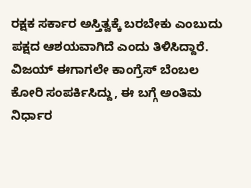ರಕ್ಷಕ ಸರ್ಕಾರ ಅಸ್ತಿತ್ವಕ್ಕೆ ಬರಬೇಕು ಎಂಬುದು ಪಕ್ಷದ ಆಶಯವಾಗಿದೆ ಎಂದು ತಿಳಿಸಿದ್ದಾರೆ. ವಿಜಯ್ ಈಗಾಗಲೇ ಕಾಂಗ್ರೆಸ್ ಬೆಂಬಲ ಕೋರಿ ಸಂಪರ್ಕಿಸಿದ್ದು, ಈ ಬಗ್ಗೆ ಅಂತಿಮ ನಿರ್ಧಾರ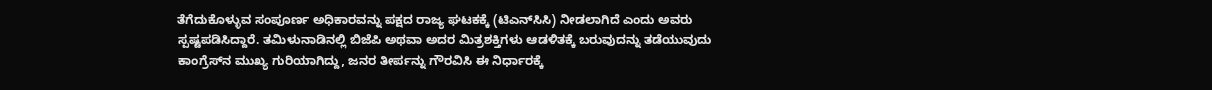ತೆಗೆದುಕೊಳ್ಳುವ ಸಂಪೂರ್ಣ ಅಧಿಕಾರವನ್ನು ಪಕ್ಷದ ರಾಜ್ಯ ಘಟಕಕ್ಕೆ (ಟಿಎನ್‌ಸಿಸಿ) ನೀಡಲಾಗಿದೆ ಎಂದು ಅವರು ಸ್ಪಷ್ಟಪಡಿಸಿದ್ದಾರೆ. ತಮಿಳುನಾಡಿನಲ್ಲಿ ಬಿಜೆಪಿ ಅಥವಾ ಅದರ ಮಿತ್ರಶಕ್ತಿಗಳು ಆಡಳಿತಕ್ಕೆ ಬರುವುದನ್ನು ತಡೆಯುವುದು ಕಾಂಗ್ರೆಸ್‌ನ ಮುಖ್ಯ ಗುರಿಯಾಗಿದ್ದು, ಜನರ ತೀರ್ಪನ್ನು ಗೌರವಿಸಿ ಈ ನಿರ್ಧಾರಕ್ಕೆ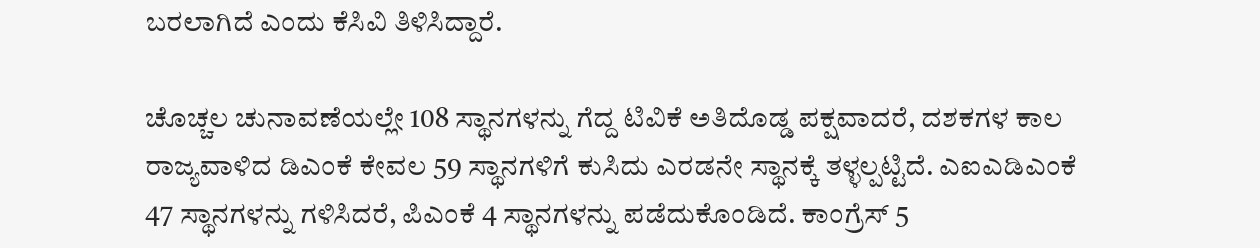ಬರಲಾಗಿದೆ ಎಂದು ಕೆಸಿವಿ ತಿಳಿಸಿದ್ದಾರೆ.

ಚೊಚ್ಚಲ ಚುನಾವಣೆಯಲ್ಲೇ 108 ಸ್ಥಾನಗಳನ್ನು ಗೆದ್ದ ಟಿವಿಕೆ ಅತಿದೊಡ್ಡ ಪಕ್ಷವಾದರೆ, ದಶಕಗಳ ಕಾಲ ರಾಜ್ಯವಾಳಿದ ಡಿಎಂಕೆ ಕೇವಲ 59 ಸ್ಥಾನಗಳಿಗೆ ಕುಸಿದು ಎರಡನೇ ಸ್ಥಾನಕ್ಕೆ ತಳ್ಳಲ್ಪಟ್ಟಿದೆ. ಎಐಎಡಿಎಂಕೆ 47 ಸ್ಥಾನಗಳನ್ನು ಗಳಿಸಿದರೆ, ಪಿಎಂಕೆ 4 ಸ್ಥಾನಗಳನ್ನು ಪಡೆದುಕೊಂಡಿದೆ. ಕಾಂಗ್ರೆಸ್ 5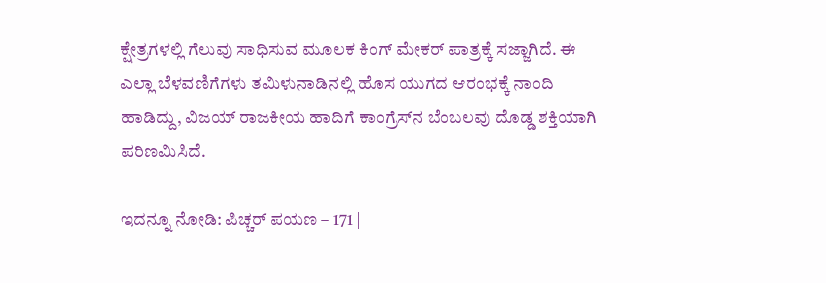ಕ್ಷೇತ್ರಗಳಲ್ಲಿ ಗೆಲುವು ಸಾಧಿಸುವ ಮೂಲಕ ಕಿಂಗ್ ಮೇಕರ್ ಪಾತ್ರಕ್ಕೆ ಸಜ್ಜಾಗಿದೆ. ಈ ಎಲ್ಲಾ ಬೆಳವಣಿಗೆಗಳು ತಮಿಳುನಾಡಿನಲ್ಲಿ ಹೊಸ ಯುಗದ ಆರಂಭಕ್ಕೆ ನಾಂದಿ ಹಾಡಿದ್ದು, ವಿಜಯ್ ರಾಜಕೀಯ ಹಾದಿಗೆ ಕಾಂಗ್ರೆಸ್‌ನ ಬೆಂಬಲವು ದೊಡ್ಡ ಶಕ್ತಿಯಾಗಿ ಪರಿಣಮಿಸಿದೆ.

ಇದನ್ನೂ ನೋಡಿ: ಪಿಚ್ಚರ್‌ ಪಯಣ – 171 |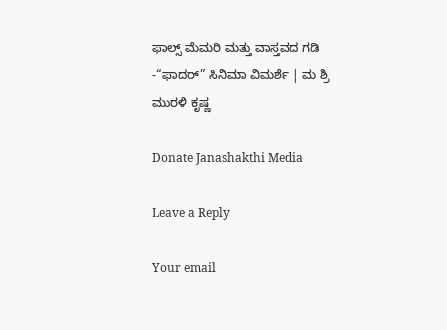ಫಾಲ್ಸ್‌ ಮೆಮರಿ ಮತ್ತು ವಾಸ್ತವದ ಗಡಿ -“ಫಾದರ್‌” ಸಿನಿಮಾ ವಿಮರ್ಶೆ | ಮ ಶ್ರಿ ಮುರಳಿ ಕೃಷ್ಣ

Donate Janashakthi Media

Leave a Reply

Your email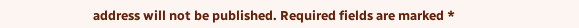address will not be published. Required fields are marked *